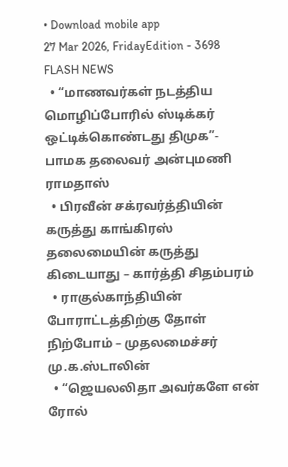• Download mobile app
27 Mar 2026, FridayEdition - 3698
FLASH NEWS
  • “மாணவர்கள் நடத்திய மொழிப்போரில் ஸ்டிக்கர் ஒட்டிக்கொண்டது திமுக”- பாமக தலைவர் அன்புமணி ராமதாஸ்
  • பிரவீன் சக்ரவர்த்தியின் கருத்து காங்கிரஸ் தலைமையின் கருத்து கிடையாது – கார்த்தி சிதம்பரம்
  • ராகுல்காந்தியின் போராட்டத்திற்கு தோள் நிற்போம் – முதலமைச்சர் மு.க.ஸ்டாலின்
  • “ஜெயலலிதா அவர்களே என் ரோல்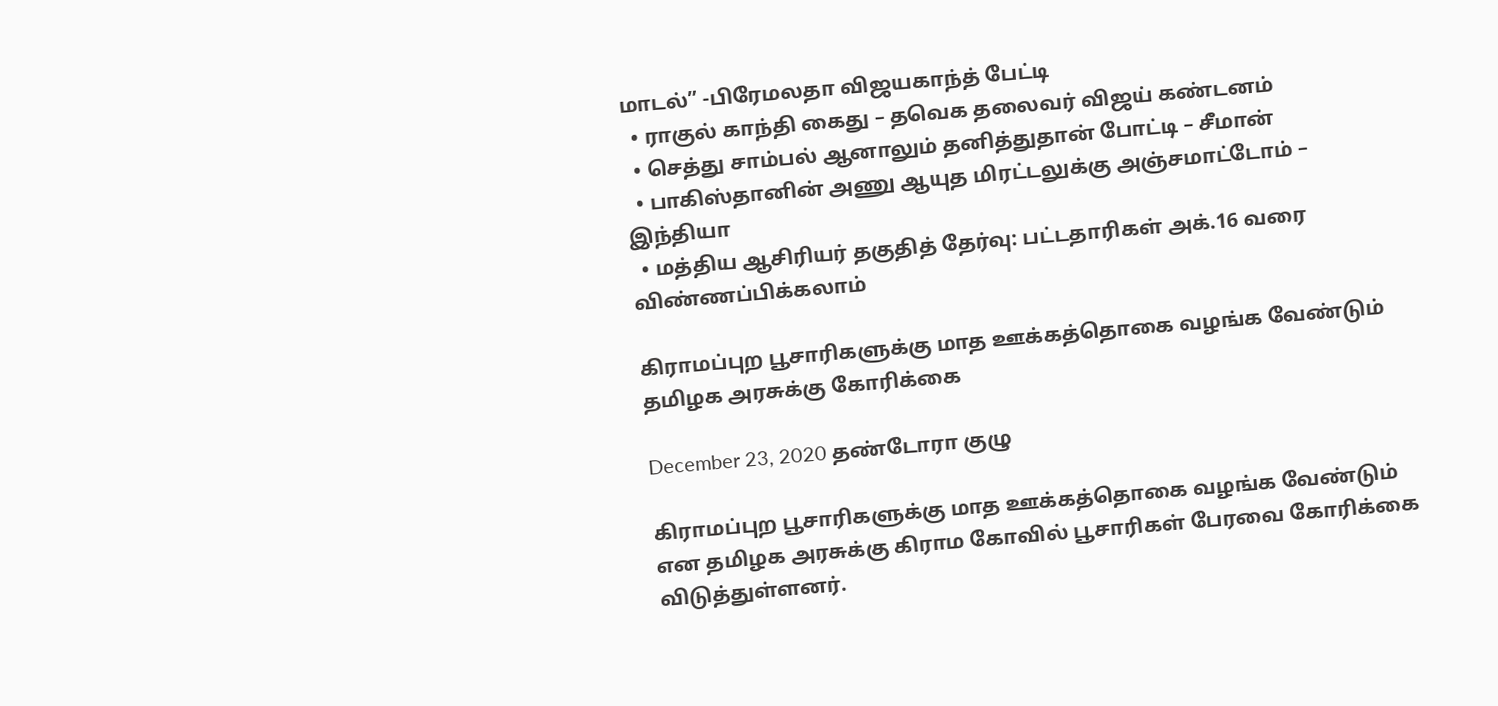மாடல்” -பிரேமலதா விஜயகாந்த் பேட்டி
  • ராகுல் காந்தி கைது – தவெக தலைவர் விஜய் கண்டனம்
  • செத்து சாம்பல் ஆனாலும் தனித்துதான் போட்டி – சீமான்
  • பாகிஸ்தானின் அணு ஆயுத மிரட்டலுக்கு அஞ்சமாட்டோம் – இந்தியா
  • மத்திய ஆசிரியர் தகுதித் தேர்வு: பட்டதாரிகள் அக்.16 வரை விண்ணப்பிக்கலாம்

கிராமப்புற பூசாரிகளுக்கு மாத ஊக்கத்தொகை வழங்க வேண்டும் தமிழக அரசுக்கு கோரிக்கை

December 23, 2020 தண்டோரா குழு

கிராமப்புற பூசாரிகளுக்கு மாத ஊக்கத்தொகை வழங்க வேண்டும் என தமிழக அரசுக்கு கிராம கோவில் பூசாரிகள் பேரவை கோரிக்கை விடுத்துள்ளனர்.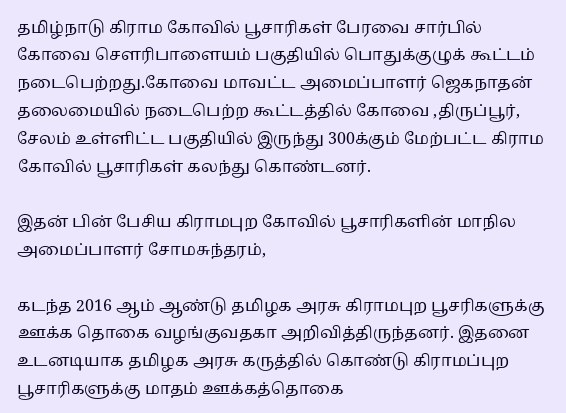தமிழ்நாடு கிராம கோவில் பூசாரிகள் பேரவை சார்பில் கோவை சௌரிபாளையம் பகுதியில் பொதுக்குழுக் கூட்டம் நடைபெற்றது.கோவை மாவட்ட அமைப்பாளர் ஜெகநாதன் தலைமையில் நடைபெற்ற கூட்டத்தில் கோவை ,திருப்பூர், சேலம் உள்ளிட்ட பகுதியில் இருந்து 300க்கும் மேற்பட்ட கிராம கோவில் பூசாரிகள் கலந்து கொண்டனர்.

இதன் பின் பேசிய கிராமபுற கோவில் பூசாரிகளின் மாநில அமைப்பாளர் சோமசுந்தரம்,

கடந்த 2016 ஆம் ஆண்டு தமிழக அரசு கிராமபுற பூசரிகளுக்கு ஊக்க தொகை வழங்குவதகா அறிவித்திருந்தனர். இதனை உடனடியாக தமிழக அரசு கருத்தில் கொண்டு கிராமப்புற பூசாரிகளுக்கு மாதம் ஊக்கத்தொகை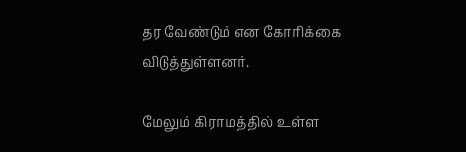தர வேண்டும் என கோரிக்கை விடுத்துள்ளனர்.

மேலும் கிராமத்தில் உள்ள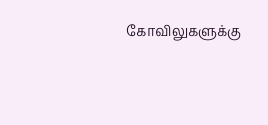கோவிலுகளுக்கு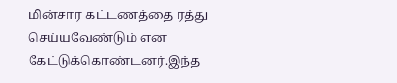மின்சார கட்டணத்தை ரத்து செய்யவேண்டும் என கேட்டுக்கொண்டனர்.இந்த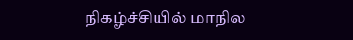நிகழ்ச்சியில் மாநில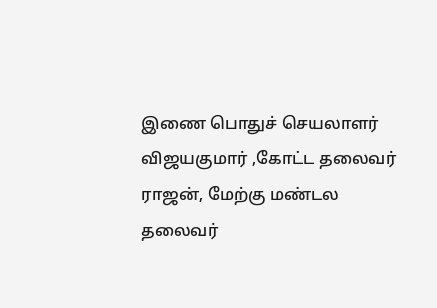இணை பொதுச் செயலாளர் விஜயகுமார் ,கோட்ட தலைவர் ராஜன், மேற்கு மண்டல தலைவர்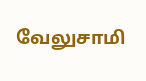வேலுசாமி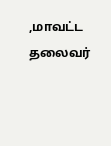,மாவட்ட தலைவர்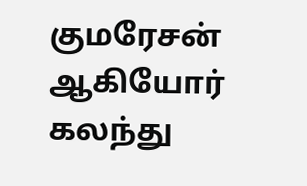குமரேசன் ஆகியோர் கலந்து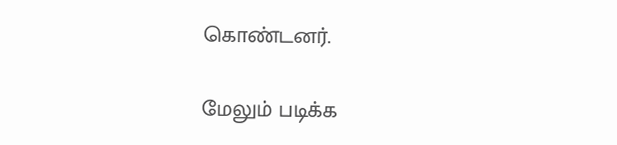கொண்டனர்.

மேலும் படிக்க